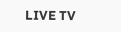LIVE TV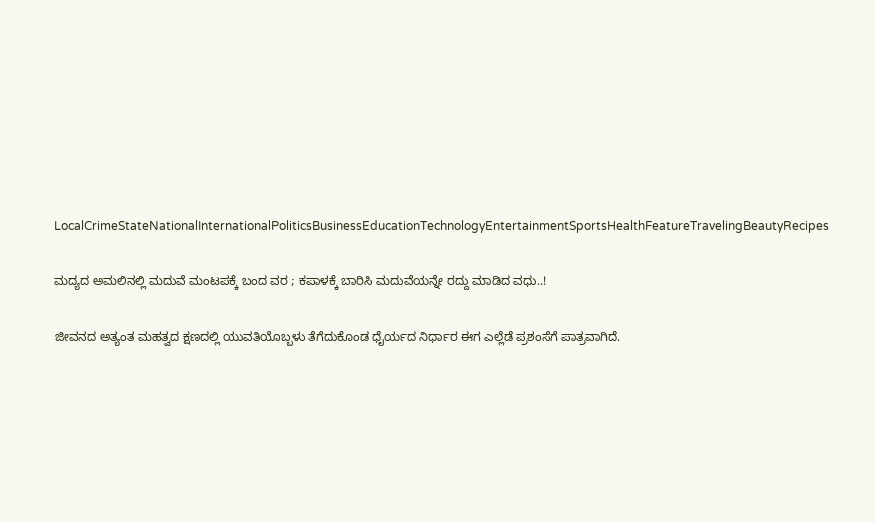LocalCrimeStateNationalInternationalPoliticsBusinessEducationTechnologyEntertainmentSportsHealthFeatureTravelingBeautyRecipes

ಮದ್ಯದ ಅಮಲಿನಲ್ಲಿ ಮದುವೆ ಮಂಟಪಕ್ಕೆ ಬಂದ ವರ ; ಕಪಾಳಕ್ಕೆ ಬಾರಿಸಿ ಮದುವೆಯನ್ನೇ ರದ್ದು ಮಾಡಿದ ವಧು..!

ಜೀವನದ ಅತ್ಯಂತ ಮಹತ್ವದ ಕ್ಷಣದಲ್ಲಿ ಯುವತಿಯೊಬ್ಬಳು ತೆಗೆದುಕೊಂಡ ಧೈರ್ಯದ ನಿರ್ಧಾರ ಈಗ ಎಲ್ಲೆಡೆ ಪ್ರಶಂಸೆಗೆ ಪಾತ್ರವಾಗಿದೆ.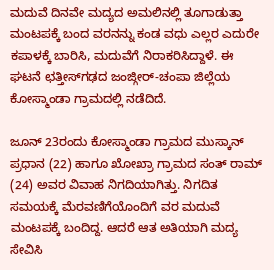ಮದುವೆ ದಿನವೇ ಮದ್ಯದ ಅಮಲಿನಲ್ಲಿ ತೂಗಾಡುತ್ತಾ ಮಂಟಪಕ್ಕೆ ಬಂದ ವರನನ್ನು ಕಂಡ ವಧು ಎಲ್ಲರ ಎದುರೇ ಕಪಾಳಕ್ಕೆ ಬಾರಿಸಿ, ಮದುವೆಗೆ ನಿರಾಕರಿಸಿದ್ದಾಳೆ. ಈ ಘಟನೆ ಛತ್ತೀಸ್‌ಗಢದ ಜಂಜ್ಗೀರ್-ಚಂಪಾ ಜಿಲ್ಲೆಯ ಕೋಸ್ಮಾಂಡಾ ಗ್ರಾಮದಲ್ಲಿ ನಡೆದಿದೆ.

ಜೂನ್ 23ರಂದು ಕೋಸ್ಮಾಂಡಾ ಗ್ರಾಮದ ಮುಸ್ಕಾನ್ ಪ್ರಧಾನ (22) ಹಾಗೂ ಖೋಖ್ರಾ ಗ್ರಾಮದ ಸಂತ್ ರಾಮ್ (24) ಅವರ ವಿವಾಹ ನಿಗದಿಯಾಗಿತ್ತು. ನಿಗದಿತ ಸಮಯಕ್ಕೆ ಮೆರವಣಿಗೆಯೊಂದಿಗೆ ವರ ಮದುವೆ ಮಂಟಪಕ್ಕೆ ಬಂದಿದ್ದ. ಆದರೆ ಆತ ಅತಿಯಾಗಿ ಮದ್ಯ ಸೇವಿಸಿ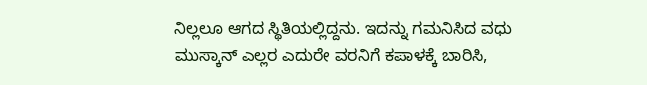ನಿಲ್ಲಲೂ ಆಗದ ಸ್ಥಿತಿಯಲ್ಲಿದ್ದನು. ಇದನ್ನು ಗಮನಿಸಿದ ವಧು ಮುಸ್ಕಾನ್ ಎಲ್ಲರ ಎದುರೇ ವರನಿಗೆ ಕಪಾಳಕ್ಕೆ ಬಾರಿಸಿ,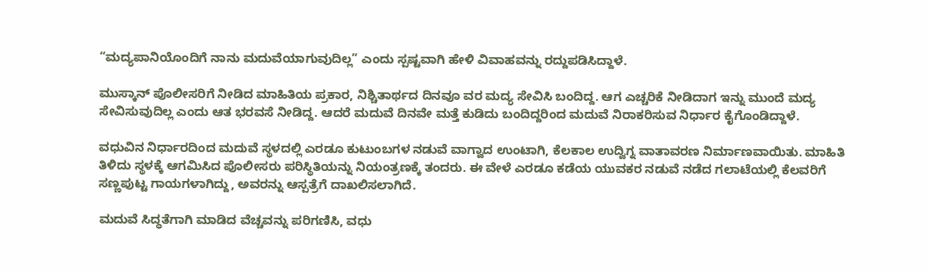“ಮದ್ಯಪಾನಿಯೊಂದಿಗೆ ನಾನು ಮದುವೆಯಾಗುವುದಿಲ್ಲ” ಎಂದು ಸ್ಪಷ್ಟವಾಗಿ ಹೇಳಿ ವಿವಾಹವನ್ನು ರದ್ದುಪಡಿಸಿದ್ದಾಳೆ.

ಮುಸ್ಕಾನ್ ಪೊಲೀಸರಿಗೆ ನೀಡಿದ ಮಾಹಿತಿಯ ಪ್ರಕಾರ, ನಿಶ್ಚಿತಾರ್ಥದ ದಿನವೂ ವರ ಮದ್ಯ ಸೇವಿಸಿ ಬಂದಿದ್ದ. ಆಗ ಎಚ್ಚರಿಕೆ ನೀಡಿದಾಗ ಇನ್ನು ಮುಂದೆ ಮದ್ಯ ಸೇವಿಸುವುದಿಲ್ಲ ಎಂದು ಆತ ಭರವಸೆ ನೀಡಿದ್ದ. ಆದರೆ ಮದುವೆ ದಿನವೇ ಮತ್ತೆ ಕುಡಿದು ಬಂದಿದ್ದರಿಂದ ಮದುವೆ ನಿರಾಕರಿಸುವ ನಿರ್ಧಾರ ಕೈಗೊಂಡಿದ್ದಾಳೆ.

ವಧುವಿನ ನಿರ್ಧಾರದಿಂದ ಮದುವೆ ಸ್ಥಳದಲ್ಲಿ ಎರಡೂ ಕುಟುಂಬಗಳ ನಡುವೆ ವಾಗ್ವಾದ ಉಂಟಾಗಿ, ಕೆಲಕಾಲ ಉದ್ವಿಗ್ನ ವಾತಾವರಣ ನಿರ್ಮಾಣವಾಯಿತು. ಮಾಹಿತಿ ತಿಳಿದು ಸ್ಥಳಕ್ಕೆ ಆಗಮಿಸಿದ ಪೊಲೀಸರು ಪರಿಸ್ಥಿತಿಯನ್ನು ನಿಯಂತ್ರಣಕ್ಕೆ ತಂದರು. ಈ ವೇಳೆ ಎರಡೂ ಕಡೆಯ ಯುವಕರ ನಡುವೆ ನಡೆದ ಗಲಾಟೆಯಲ್ಲಿ ಕೆಲವರಿಗೆ ಸಣ್ಣಪುಟ್ಟ ಗಾಯಗಳಾಗಿದ್ದು, ಅವರನ್ನು ಆಸ್ಪತ್ರೆಗೆ ದಾಖಲಿಸಲಾಗಿದೆ.

ಮದುವೆ ಸಿದ್ಧತೆಗಾಗಿ ಮಾಡಿದ ವೆಚ್ಚವನ್ನು ಪರಿಗಣಿಸಿ, ವಧು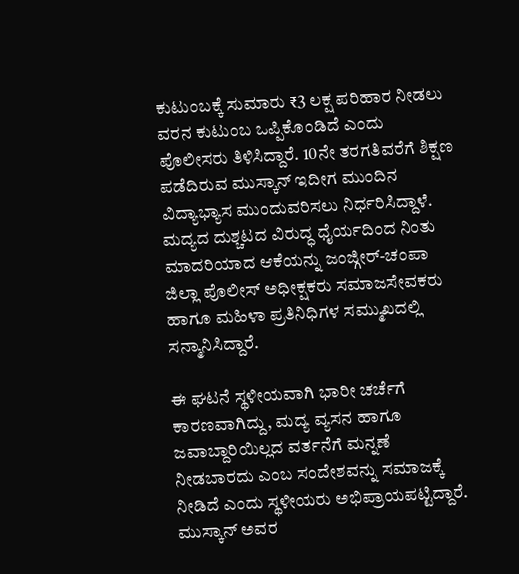ಕುಟುಂಬಕ್ಕೆ ಸುಮಾರು ₹3 ಲಕ್ಷ ಪರಿಹಾರ ನೀಡಲು ವರನ ಕುಟುಂಬ ಒಪ್ಪಿಕೊಂಡಿದೆ ಎಂದು ಪೊಲೀಸರು ತಿಳಿಸಿದ್ದಾರೆ. 10ನೇ ತರಗತಿವರೆಗೆ ಶಿಕ್ಷಣ ಪಡೆದಿರುವ ಮುಸ್ಕಾನ್ ಇದೀಗ ಮುಂದಿನ ವಿದ್ಯಾಭ್ಯಾಸ ಮುಂದುವರಿಸಲು ನಿರ್ಧರಿಸಿದ್ದಾಳೆ. ಮದ್ಯದ ದುಶ್ಚಟದ ವಿರುದ್ಧ ಧೈರ್ಯದಿಂದ ನಿಂತು ಮಾದರಿಯಾದ ಆಕೆಯನ್ನು ಜಂಜ್ಗೀರ್-ಚಂಪಾ ಜಿಲ್ಲಾ ಪೊಲೀಸ್ ಅಧೀಕ್ಷಕರು ಸಮಾಜಸೇವಕರು ಹಾಗೂ ಮಹಿಳಾ ಪ್ರತಿನಿಧಿಗಳ ಸಮ್ಮುಖದಲ್ಲಿ ಸನ್ಮಾನಿಸಿದ್ದಾರೆ.

ಈ ಘಟನೆ ಸ್ಥಳೀಯವಾಗಿ ಭಾರೀ ಚರ್ಚೆಗೆ ಕಾರಣವಾಗಿದ್ದು, ಮದ್ಯ ವ್ಯಸನ ಹಾಗೂ ಜವಾಬ್ದಾರಿಯಿಲ್ಲದ ವರ್ತನೆಗೆ ಮನ್ನಣೆ ನೀಡಬಾರದು ಎಂಬ ಸಂದೇಶವನ್ನು ಸಮಾಜಕ್ಕೆ ನೀಡಿದೆ ಎಂದು ಸ್ಥಳೀಯರು ಅಭಿಪ್ರಾಯಪಟ್ಟಿದ್ದಾರೆ. ಮುಸ್ಕಾನ್ ಅವರ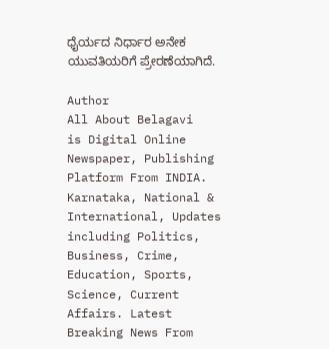ಧೈರ್ಯದ ನಿರ್ಧಾರ ಅನೇಕ ಯುವತಿಯರಿಗೆ ಪ್ರೇರಣೆಯಾಗಿದೆ.

Author
All About Belagavi
is Digital Online Newspaper, Publishing Platform From INDIA. Karnataka, National & International, Updates including Politics, Business, Crime, Education, Sports, Science, Current Affairs. Latest Breaking News From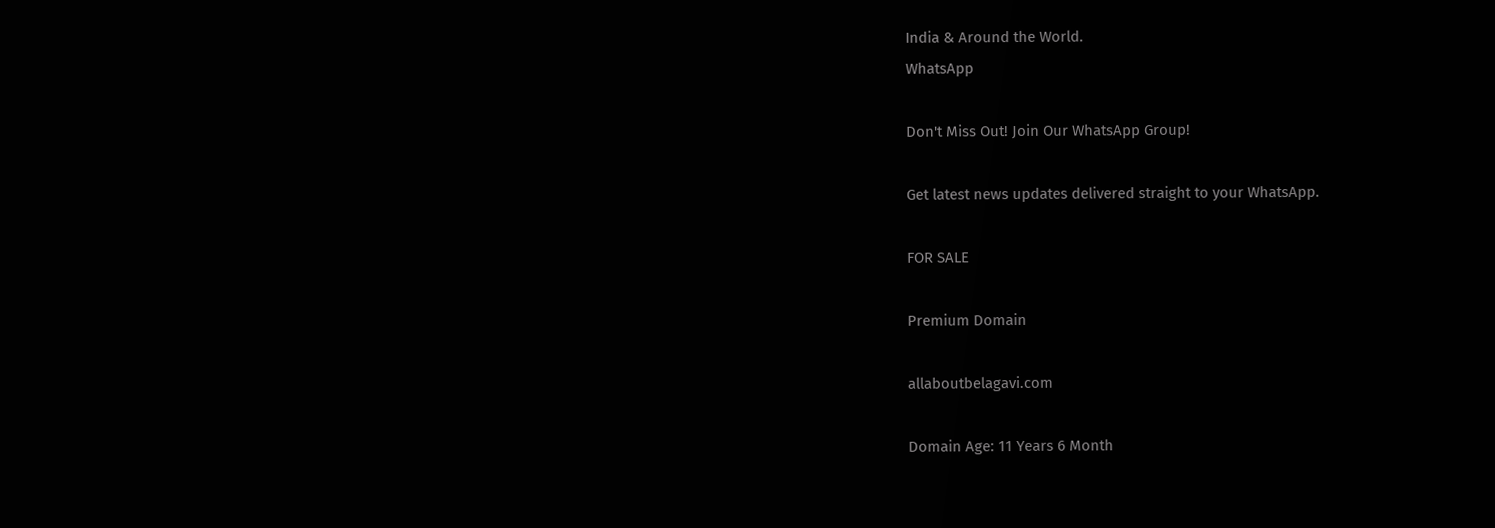India & Around the World.
WhatsApp

Don't Miss Out! Join Our WhatsApp Group!

Get latest news updates delivered straight to your WhatsApp.

FOR SALE

Premium Domain

allaboutbelagavi.com

Domain Age: 11 Years 6 Month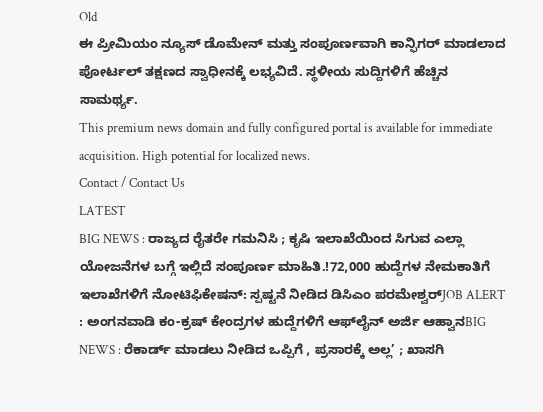Old
ಈ ಪ್ರೀಮಿಯಂ ನ್ಯೂಸ್ ಡೊಮೇನ್ ಮತ್ತು ಸಂಪೂರ್ಣವಾಗಿ ಕಾನ್ಫಿಗರ್ ಮಾಡಲಾದ ಪೋರ್ಟಲ್ ತಕ್ಷಣದ ಸ್ವಾಧೀನಕ್ಕೆ ಲಭ್ಯವಿದೆ. ಸ್ಥಳೀಯ ಸುದ್ದಿಗಳಿಗೆ ಹೆಚ್ಚಿನ ಸಾಮರ್ಥ್ಯ.
This premium news domain and fully configured portal is available for immediate acquisition. High potential for localized news.
Contact / Contact Us
LATEST
BIG NEWS : ರಾಜ್ಯದ ರೈತರೇ ಗಮನಿಸಿ ; ಕೃಷಿ ಇಲಾಖೆಯಿಂದ ಸಿಗುವ ಎಲ್ಲಾ ಯೋಜನೆಗಳ ಬಗ್ಗೆ ಇಲ್ಲಿದೆ ಸಂಪೂರ್ಣ ಮಾಹಿತಿ.!72,000 ಹುದ್ದೆಗಳ ನೇಮಕಾತಿಗೆ ಇಲಾಖೆಗಳಿಗೆ ನೋಟಿಫಿಕೇಷನ್: ಸ್ಪಷ್ಟನೆ ನೀಡಿದ ಡಿಸಿಎಂ ಪರಮೇಶ್ವರ್JOB ALERT : ಅಂಗನವಾಡಿ ಕಂ-ಕ್ರಷ್ ಕೇಂದ್ರಗಳ ಹುದ್ದೆಗಳಿಗೆ ಆಫ್‌ಲೈನ್ ಅರ್ಜಿ ಆಹ್ವಾನBIG NEWS : ರೆಕಾರ್ಡ್ ಮಾಡಲು ನೀಡಿದ ಒಪ್ಪಿಗೆ , ಪ್ರಸಾರಕ್ಕೆ ಅಲ್ಲ’ ; ಖಾಸಗಿ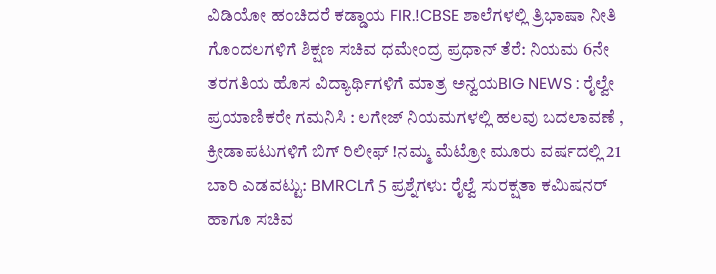ವಿಡಿಯೋ ಹಂಚಿದರೆ ಕಡ್ಡಾಯ FIR.!CBSE ಶಾಲೆಗಳಲ್ಲಿ ತ್ರಿಭಾಷಾ ನೀತಿ ಗೊಂದಲಗಳಿಗೆ ಶಿಕ್ಷಣ ಸಚಿವ ಧಮೇಂದ್ರ ಪ್ರಧಾನ್ ತೆರೆ: ನಿಯಮ 6ನೇ ತರಗತಿಯ ಹೊಸ ವಿದ್ಯಾರ್ಥಿಗಳಿಗೆ ಮಾತ್ರ ಅನ್ವಯBIG NEWS : ರೈಲ್ವೇ ಪ್ರಯಾಣಿಕರೇ ಗಮನಿಸಿ : ಲಗೇಜ್ ನಿಯಮಗಳಲ್ಲಿ ಹಲವು ಬದಲಾವಣೆ , ಕ್ರೀಡಾಪಟುಗಳಿಗೆ ಬಿಗ್ ರಿಲೀಫ್ !ನಮ್ಮ ಮೆಟ್ರೋ ಮೂರು ವರ್ಷದಲ್ಲಿ 21 ಬಾರಿ ಎಡವಟ್ಟು: BMRCLಗೆ 5 ಪ್ರಶ್ನೆಗಳು: ರೈಲ್ವೆ ಸುರಕ್ಷತಾ ಕಮಿಷನರ್ ಹಾಗೂ ಸಚಿವ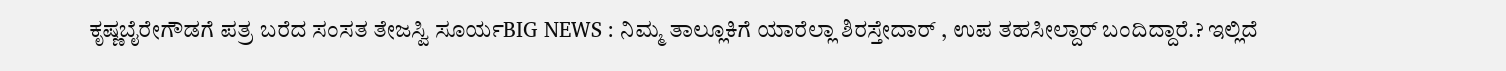ಕೃಷ್ಣಬೈರೇಗೌಡಗೆ ಪತ್ರ ಬರೆದ ಸಂಸತ ತೇಜಸ್ವಿ ಸೂರ್ಯBIG NEWS : ನಿಮ್ಮ ತಾಲ್ಲೂಕಿಗೆ ಯಾರೆಲ್ಲಾ ಶಿರಸ್ತೇದಾರ್ , ಉಪ ತಹಸೀಲ್ದಾರ್ ಬಂದಿದ್ದಾರೆ.? ಇಲ್ಲಿದೆ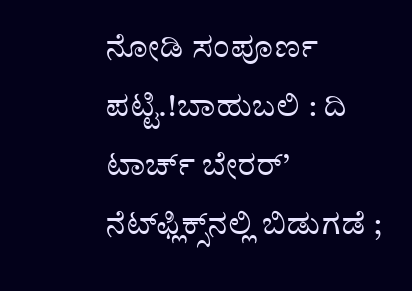ನೋಡಿ ಸಂಪೂರ್ಣ ಪಟ್ಟಿ.!ಬಾಹುಬಲಿ : ದಿ ಟಾರ್ಚ್ ಬೇರರ್’ ನೆಟ್‌ಫ್ಲಿಕ್ಸ್‌ನಲ್ಲಿ ಬಿಡುಗಡೆ ;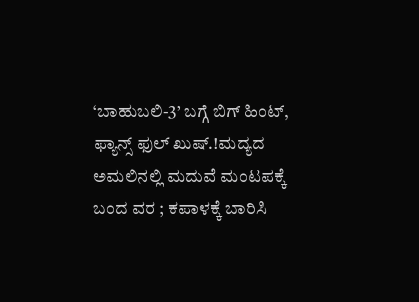‘ಬಾಹುಬಲಿ-3’ ಬಗ್ಗೆ ಬಿಗ್ ಹಿಂಟ್, ಫ್ಯಾನ್ಸ್ ಫುಲ್ ಖುಷ್.!ಮದ್ಯದ ಅಮಲಿನಲ್ಲಿ ಮದುವೆ ಮಂಟಪಕ್ಕೆ ಬಂದ ವರ ; ಕಪಾಳಕ್ಕೆ ಬಾರಿಸಿ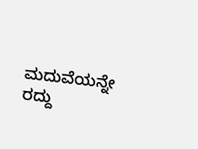ಮದುವೆಯನ್ನೇ ರದ್ದು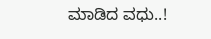ಮಾಡಿದ ವಧು..!